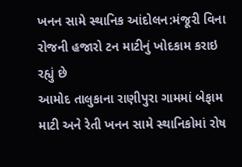ખનન સામે સ્થાનિક આંદોલન:મંજૂરી વિના રોજની હજારો ટન માટીનું ખોદકામ કરાઇ રહ્યું છે
આમોદ તાલુકાના રાણીપુરા ગામમાં બેફામ માટી અને રેતી ખનન સામે સ્થાનિકોમાં રોષ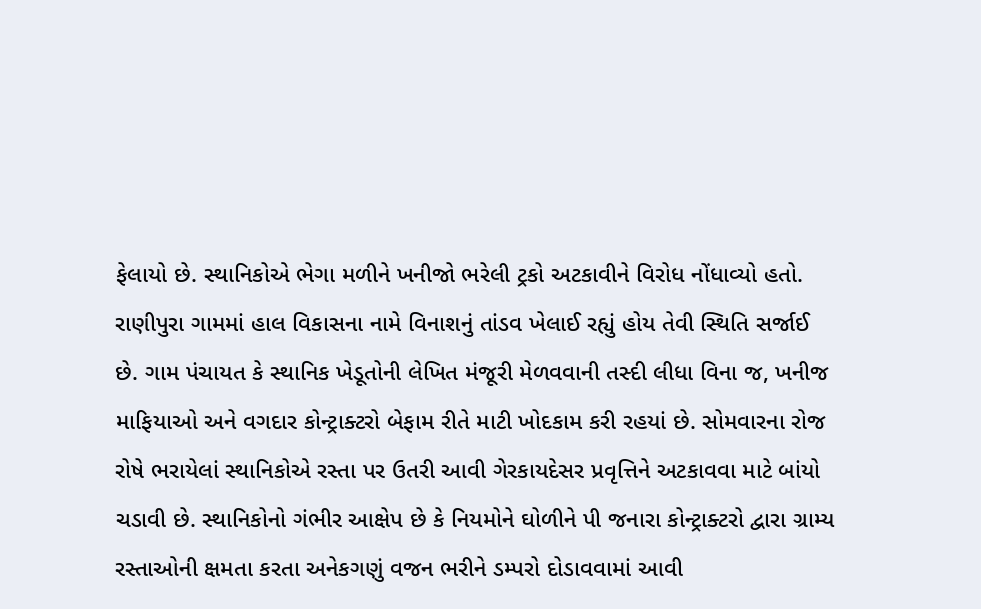ફેલાયો છે. સ્થાનિકોએ ભેગા મળીને ખનીજો ભરેલી ટ્રકો અટકાવીને વિરોધ નોંધાવ્યો હતો. રાણીપુરા ગામમાં હાલ વિકાસના નામે વિનાશનું તાંડવ ખેલાઈ રહ્યું હોય તેવી સ્થિતિ સર્જાઈ છે. ગામ પંચાયત કે સ્થાનિક ખેડૂતોની લેખિત મંજૂરી મેળવવાની તસ્દી લીધા વિના જ, ખનીજ માફિયાઓ અને વગદાર કોન્ટ્રાક્ટરો બેફામ રીતે માટી ખોદકામ કરી રહયાં છે. સોમવારના રોજ રોષે ભરાયેલાં સ્થાનિકોએ રસ્તા પર ઉતરી આવી ગેરકાયદેસર પ્રવૃત્તિને અટકાવવા માટે બાંયો ચડાવી છે. સ્થાનિકોનો ગંભીર આક્ષેપ છે કે નિયમોને ઘોળીને પી જનારા કોન્ટ્રાક્ટરો દ્વારા ગ્રામ્ય રસ્તાઓની ક્ષમતા કરતા અનેકગણું વજન ભરીને ડમ્પરો દોડાવવામાં આવી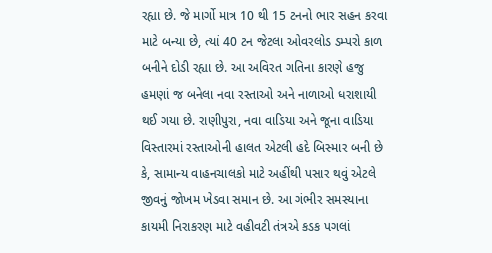રહ્યા છે. જે માર્ગો માત્ર 10 થી 15 ટનનો ભાર સહન કરવા માટે બન્યા છે, ત્યાં 40 ટન જેટલા ઓવરલોડ ડમ્પરો કાળ બનીને દોડી રહ્યા છે. આ અવિરત ગતિના કારણે હજુ હમણાં જ બનેલા નવા રસ્તાઓ અને નાળાઓ ધરાશાયી થઈ ગયા છે. રાણીપુરા, નવા વાડિયા અને જૂના વાડિયા વિસ્તારમાં રસ્તાઓની હાલત એટલી હદે બિસ્માર બની છે કે, સામાન્ય વાહનચાલકો માટે અહીંથી પસાર થવું એટલે જીવનું જોખમ ખેડવા સમાન છે. આ ગંભીર સમસ્યાના કાયમી નિરાકરણ માટે વહીવટી તંત્રએ કડક પગલાં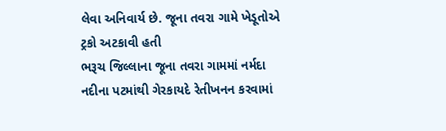લેવા અનિવાર્ય છે. જૂના તવરા ગામે ખેડૂતોએ ટ્રકો અટકાવી હતી
ભરૂચ જિલ્લાના જૂના તવરા ગામમાં નર્મદા નદીના પટમાંથી ગેરકાયદે રેતીખનન કરવામાં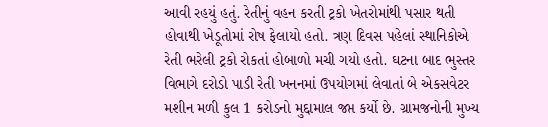આવી રહયું હતું. રેતીનું વહન કરતી ટ્રકો ખેતરોમાંથી પસાર થતી હોવાથી ખેડૂતોમાં રોષ ફેલાયો હતો. ત્રણ દિવસ પહેલાં સ્થાનિકોએ રેતી ભરેલી ટ્રકો રોકતાં હોબાળો મચી ગયો હતો. ઘટના બાદ ભુસ્તર વિભાગે દરોડો પાડી રેતી ખનનમાં ઉપયોગમાં લેવાતાં બે એકસવેટર મશીન મળી કુલ 1 કરોડનો મુદ્દામાલ જપ્ત કર્યો છે. ગ્રામજનોની મુખ્ય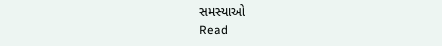સમસ્યાઓ
Read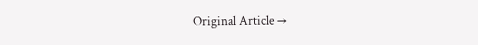Original Article →